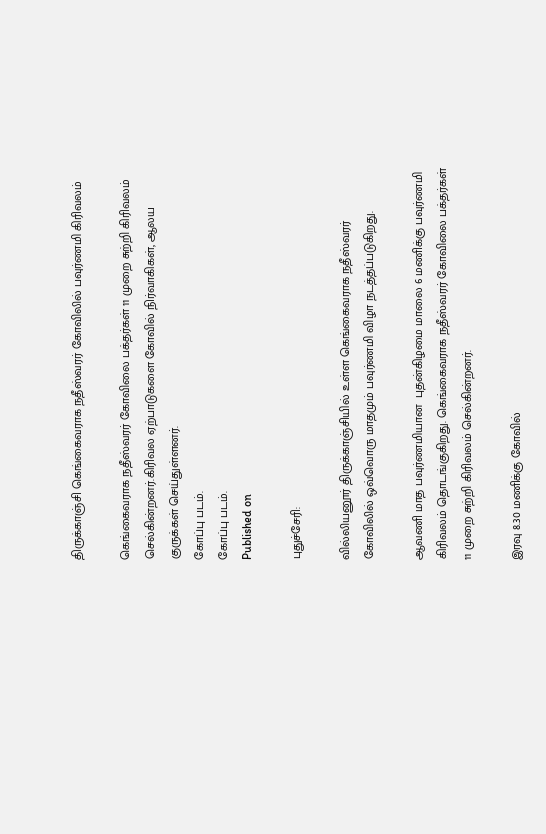திருக்காஞ்சி கெங்கைவராக நதீஸ்வரர் கோவிலில் பவுர்ணமி கிரிவலம்

கெங்கைவராக நதீஸ்வரர் கோவிலை பக்தர்கள் 11 முறை சுற்றி கிரிவலம் செல்கின்றனர்.கிரிவல ஏற்பாடுகளை கோவில் நிர்வாகிகள், ஆலய குருக்கள் செய்துள்ளனர்.
கோப்பு படம்.
கோப்பு படம்.
Published on

புதுச்சேரி:

வில்லியனூர் திருக்காஞ்சியில் உள்ள கெங்கைவராக நதீஸ்வரர் கோவிலில் ஒவ்வொரு மாதமும் பவுர்ணமி விழா நடத்தப்படுகிறது.

ஆவணி மாத பவுர்ணமியான  புதன்கிழமை மாலை 6 மணிக்கு பவுர்ணமி கிரிவலம் தொடங்குகிறது. கெங்கைவராக நதீஸ்வரர் கோவிலை பக்தர்கள் 11 முறை சுற்றி கிரிவலம் செல்கின்றனர்.

இரவு 8.30 மணிக்கு கோவில்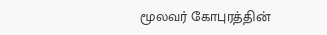மூலவர் கோபுரத்தின்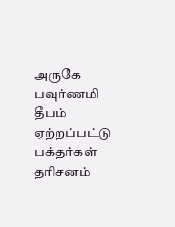அருகே பவுர்ணமி தீபம் ஏற்றப்பட்டு பக்தர்கள் தரிசனம்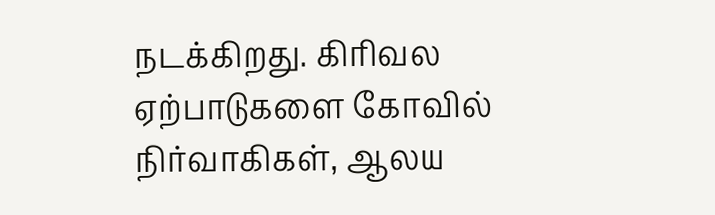நடக்கிறது. கிரிவல ஏற்பாடுகளை கோவில் நிர்வாகிகள், ஆலய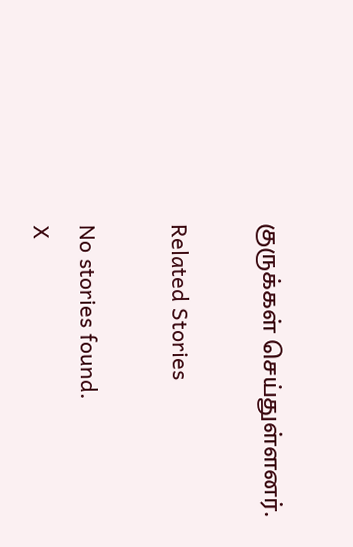குருக்கள் செய்துள்ளனர்.

Related Stories

No stories found.
X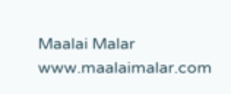Maalai Malar
www.maalaimalar.com